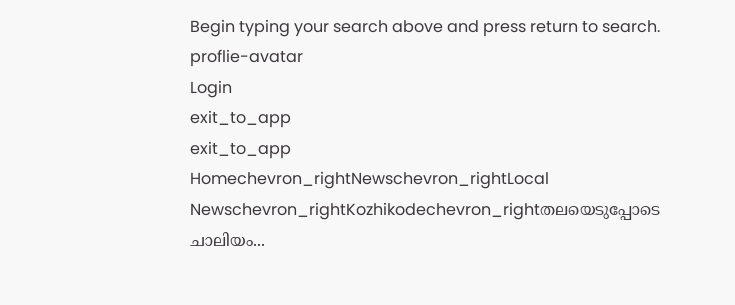Begin typing your search above and press return to search.
proflie-avatar
Login
exit_to_app
exit_to_app
Homechevron_rightNewschevron_rightLocal Newschevron_rightKozhikodechevron_rightതലയെടുപ്പോടെ ചാലിയം...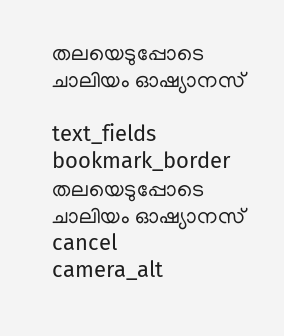തലയെടുപ്പോടെ ചാലിയം ഓഷ്യാനസ്

text_fields
bookmark_border
തലയെടുപ്പോടെ ചാലിയം ഓഷ്യാനസ്
cancel
camera_alt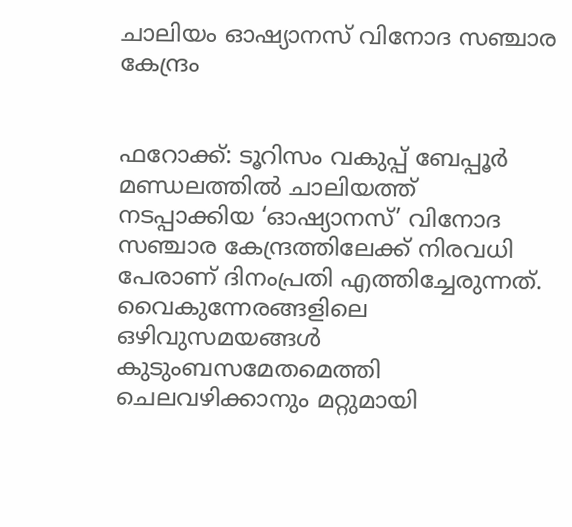ചാലിയം ഓഷ്യാനസ് വിനോദ സഞ്ചാര കേന്ദ്രം


ഫറോക്ക്: ടൂറിസം വകുപ്പ് ബേപ്പൂർ മണ്ഡലത്തിൽ ചാലിയത്ത് നടപ്പാക്കിയ ‘ഓഷ്യാനസ്’ വിനോദ സഞ്ചാര കേന്ദ്രത്തിലേക്ക് നിരവധി പേരാണ് ദിനംപ്രതി എത്തിച്ചേരുന്നത്. വൈകുന്നേരങ്ങളിലെ ഒഴിവുസമയങ്ങൾ കുടുംബസമേതമെത്തി ചെലവഴിക്കാനും മറ്റുമായി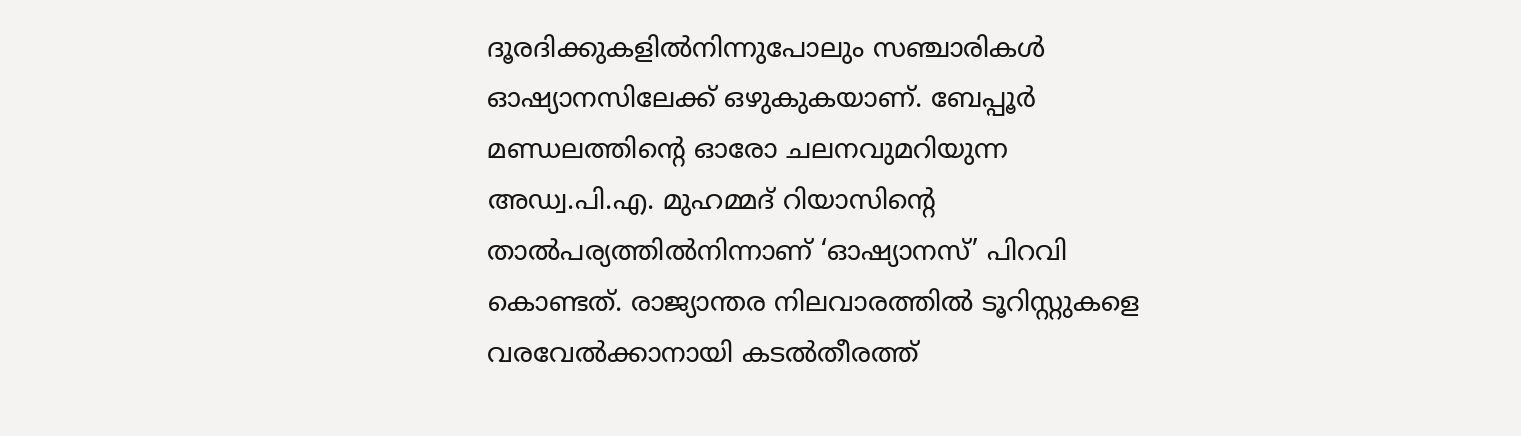ദൂരദിക്കുകളിൽനിന്നുപോലും സഞ്ചാരികൾ ഓഷ്യാനസിലേക്ക് ഒഴുകുകയാണ്. ബേപ്പൂർ മണ്ഡലത്തിന്റെ ഓരോ ചലനവുമറിയുന്ന അഡ്വ.പി.എ. മുഹമ്മദ് റിയാസിന്റെ താൽപര്യത്തിൽനിന്നാണ് ‘ഓഷ്യാനസ്’ പിറവി കൊണ്ടത്. രാജ്യാന്തര നിലവാരത്തിൽ ടൂറിസ്റ്റുകളെ വരവേൽക്കാനായി കടൽതീരത്ത്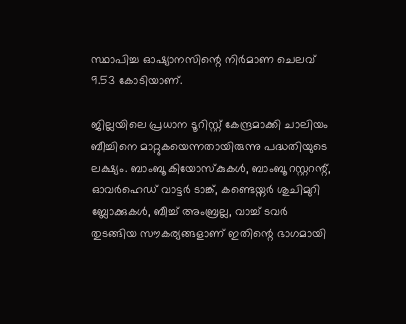സ്ഥാപിച്ച ഓഷ്യാനസിന്റെ നിർമാണ ചെലവ് 9.53 കോടിയാണ്.

ജില്ലയിലെ പ്രധാന ടൂറിസ്റ്റ് കേന്ദ്രമാക്കി ചാലിയം ബീച്ചിനെ മാറ്റുകയെന്നതായിരുന്നു പദ്ധതിയുടെ ലക്ഷ്യം. ബാംബൂ കിയോസ്കുകൾ, ബാംബൂ റസ്റ്ററന്റ്, ഓവർഹെഡ് വാട്ടർ ടാങ്ക്, കണ്ടെയ്നർ ശുചിമുറി ബ്ലോക്കുകൾ, ബീച്ച് അംബ്രല്ല, വാച്ച് ടവർ തുടങ്ങിയ സൗകര്യങ്ങളാണ് ഇതിന്റെ ഭാഗമായി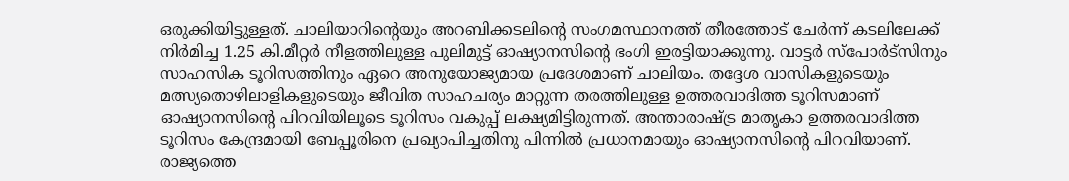ഒരുക്കിയിട്ടുള്ളത്. ചാലിയാറിന്റെയും അറബിക്കടലിന്റെ സംഗമസ്ഥാനത്ത് തീരത്തോട് ചേർന്ന് കടലിലേക്ക് നിർമിച്ച 1.25 കി.മീറ്റർ നീളത്തിലുള്ള പുലിമുട്ട് ഓഷ്യാനസിന്റെ ഭംഗി ഇരട്ടിയാക്കുന്നു. വാട്ടര്‍ സ്‌പോര്‍ട്‌സിനും സാഹസിക ടൂറിസത്തിനും ഏറെ അനുയോജ്യമായ പ്രദേശമാണ് ചാലിയം. തദ്ദേശ വാസികളുടെയും മത്സ്യതൊഴിലാളികളുടെയും ജീവിത സാഹചര്യം മാറ്റുന്ന തരത്തിലുള്ള ഉത്തരവാദിത്ത ടൂറിസമാണ് ഓഷ്യാനസിന്റെ പിറവിയിലൂടെ ടൂറിസം വകുപ്പ് ലക്ഷ്യമിട്ടിരുന്നത്. അന്താരാഷ്ട്ര മാതൃകാ ഉത്തരവാദിത്ത ടൂറിസം കേന്ദ്രമായി ബേപ്പൂരിനെ പ്രഖ്യാപിച്ചതിനു പിന്നിൽ പ്രധാനമായും ഓഷ്യാനസിന്റെ പിറവിയാണ്. രാജ്യത്തെ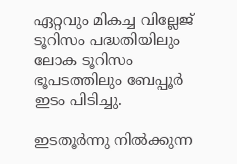ഏറ്റവും മികച്ച വില്ലേജ് ടൂറിസം പദ്ധതിയിലും ലോക ടൂറിസം ഭൂപടത്തിലും ബേപ്പൂർ ഇടം പിടിച്ചു.

ഇടതൂർന്നു നിൽക്കുന്ന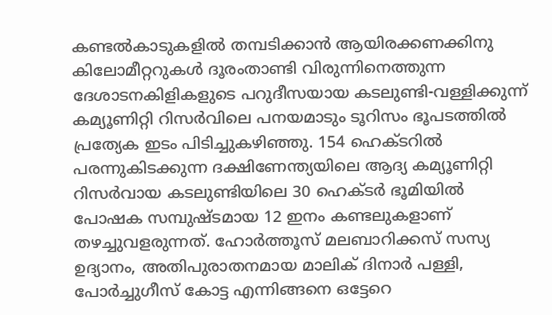കണ്ടൽകാടുകളിൽ തമ്പടിക്കാൻ ആയിരക്കണക്കിനു കിലോമീറ്ററുകൾ ദൂരംതാണ്ടി വിരുന്നിനെത്തുന്ന ദേശാടനകിളികളുടെ പറുദീസയായ കടലുണ്ടി-വള്ളിക്കുന്ന് കമ്യൂണിറ്റി റിസർവിലെ പനയമാടും ടൂറിസം ഭൂപടത്തിൽ പ്രത്യേക ഇടം പിടിച്ചുകഴിഞ്ഞു. 154 ഹെക്ടറിൽ പരന്നുകിടക്കുന്ന ദക്ഷിണേന്ത്യയിലെ ആദ്യ കമ്യൂണിറ്റി റിസർവായ കടലുണ്ടിയിലെ 30 ഹെക്ടർ ഭൂമിയിൽ പോഷക സമ്പുഷ്ടമായ 12 ഇനം കണ്ടലുകളാണ് തഴച്ചുവളരുന്നത്. ഹോർത്തൂസ് മലബാറിക്കസ് സസ്യ ഉദ്യാനം, അതിപുരാതനമായ മാലിക് ദിനാർ പള്ളി, പോർച്ചുഗീസ് കോട്ട എന്നിങ്ങനെ ഒട്ടേറെ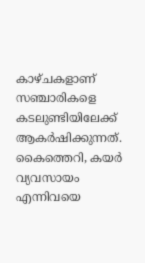കാഴ്ചകളാണ് സഞ്ചാരികളെ കടലുണ്ടിയിലേക്ക് ആകർഷിക്കുന്നത്. കൈത്തെറി, കയർ വ്യവസായം എന്നിവയെ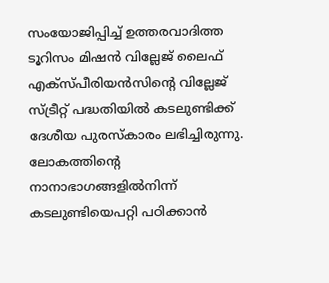സംയോജിപ്പിച്ച് ഉത്തരവാദിത്ത ടൂറിസം മിഷൻ വില്ലേജ് ലൈഫ് എക്സ്പീരിയൻസിന്റെ വില്ലേജ് സ്ട്രീറ്റ് പദ്ധതിയിൽ കടലുണ്ടിക്ക് ദേശീയ പുരസ്കാരം ലഭിച്ചിരുന്നു. ലോകത്തിന്റെ നാനാഭാഗങ്ങളിൽനിന്ന് കടലുണ്ടിയെപറ്റി പഠിക്കാൻ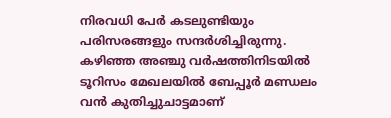നിരവധി പേർ കടലുണ്ടിയും പരിസരങ്ങളും സന്ദർശിച്ചിരുന്നു. കഴിഞ്ഞ അഞ്ചു വർഷത്തിനിടയിൽ ടൂറിസം മേഖലയിൽ ബേപ്പൂർ മണ്ഡലം വൻ കുതിച്ചുചാട്ടമാണ്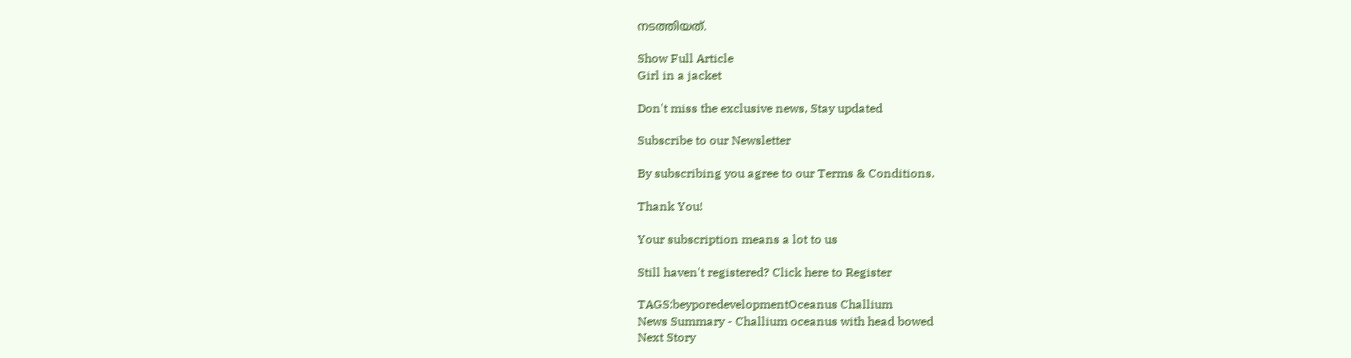നടത്തിയത്.

Show Full Article
Girl in a jacket

Don't miss the exclusive news, Stay updated

Subscribe to our Newsletter

By subscribing you agree to our Terms & Conditions.

Thank You!

Your subscription means a lot to us

Still haven't registered? Click here to Register

TAGS:beyporedevelopmentOceanus Challium
News Summary - Challium oceanus with head bowed
Next Story